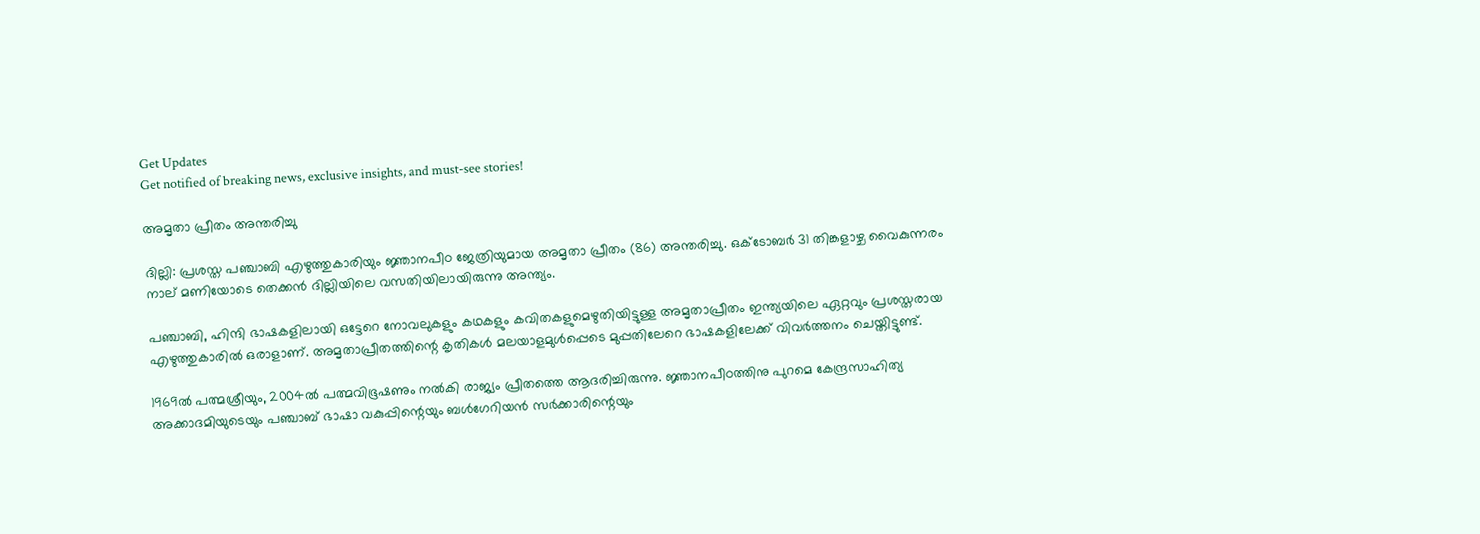Get Updates
Get notified of breaking news, exclusive insights, and must-see stories!

അമൃതാ പ്രീതം അന്തരിച്ചു

ദില്ലി: പ്രശസ്ത പഞ്ചാബി എഴുത്തുകാരിയും ജ്ഞാനപീഠ ജേത്രിയുമായ അമൃതാ പ്രീതം (86) അന്തരിച്ചു. ഒക്ടോബര്‍ 31 തിങ്കളാഴ്ച വൈകുന്നരം നാല് മണിയോടെ തെക്കന്‍ ദില്ലിയിലെ വസതിയിലായിരുന്നു അന്ത്യം.

പഞ്ചാബി, ഹിന്ദി ഭാഷകളിലായി ഒട്ടേറെ നോവലുകളും കഥകളും കവിതകളുമെഴുതിയിട്ടുള്ള അമൃതാപ്രീതം ഇന്ത്യയിലെ ഏറ്റവും പ്രശസ്തരായ എഴുത്തുകാരില്‍ ഒരാളാണ്. അമൃതാപ്രീതത്തിന്റെ കൃതികള്‍ മലയാളമുള്‍പ്പെടെ മുപ്പതിലേറെ ഭാഷകളിലേക്ക് വിവര്‍ത്തനം ചെയ്തിട്ടുണ്ട്.

1969ല്‍ പത്മശ്രീയും, 2004ല്‍ പത്മവിഭൂഷണും നല്‍കി രാജ്യം പ്രീതത്തെ ആദരിച്ചിരുന്നു. ജ്ഞാനപീഠത്തിനു പുറമെ കേന്ദ്രസാഹിത്യ അക്കാദമിയുടെയും പഞ്ചാബ് ഭാഷാ വകുപ്പിന്റെയും ബള്‍ഗേറിയന്‍ സര്‍ക്കാരിന്റെയും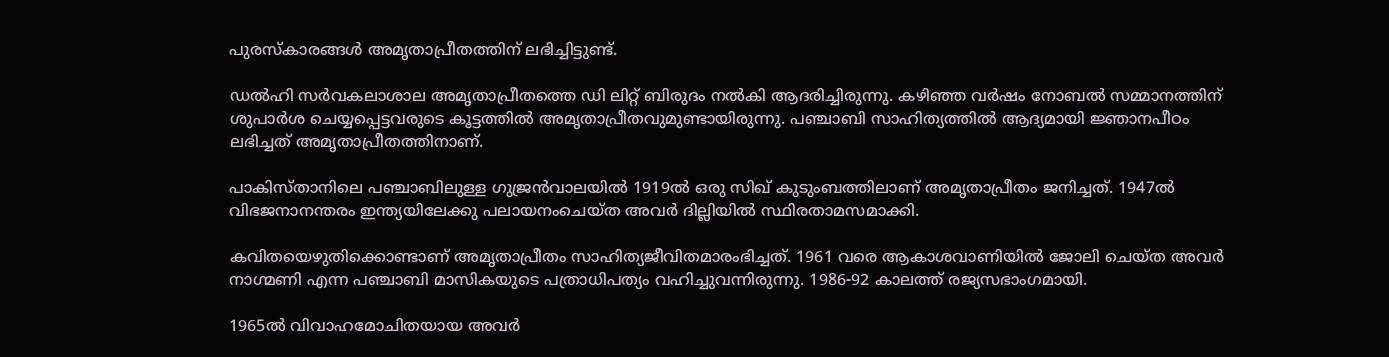പുരസ്കാരങ്ങള്‍ അമൃതാപ്രീതത്തിന് ലഭിച്ചിട്ടുണ്ട്.

ഡല്‍ഹി സര്‍വകലാശാല അമൃതാപ്രീതത്തെ ഡി ലിറ്റ് ബിരുദം നല്‍കി ആദരിച്ചിരുന്നു. കഴിഞ്ഞ വര്‍ഷം നോബല്‍ സമ്മാനത്തിന് ശുപാര്‍ശ ചെയ്യപ്പെട്ടവരുടെ കൂട്ടത്തില്‍ അമൃതാപ്രീതവുമുണ്ടായിരുന്നു. പഞ്ചാബി സാഹിത്യത്തില്‍ ആദ്യമായി ജ്ഞാനപീഠം ലഭിച്ചത് അമൃതാപ്രീതത്തിനാണ്.

പാകിസ്താനിലെ പഞ്ചാബിലുള്ള ഗുജ്രന്‍വാലയില്‍ 1919ല്‍ ഒരു സിഖ് കുടുംബത്തിലാണ് അമൃതാപ്രീതം ജനിച്ചത്. 1947ല്‍ വിഭജനാനന്തരം ഇന്ത്യയിലേക്കു പലായനംചെയ്ത അവര്‍ ദില്ലിയില്‍ സ്ഥിരതാമസമാക്കി.

കവിതയെഴുതിക്കൊണ്ടാണ് അമൃതാപ്രീതം സാഹിത്യജീവിതമാരംഭിച്ചത്. 1961 വരെ ആകാശവാണിയില്‍ ജോലി ചെയ്ത അവര്‍ നാഗ്മണി എന്ന പഞ്ചാബി മാസികയുടെ പത്രാധിപത്യം വഹിച്ചുവന്നിരുന്നു. 1986-92 കാലത്ത് രജ്യസഭാംഗമായി.

1965ല്‍ വിവാഹമോചിതയായ അവര്‍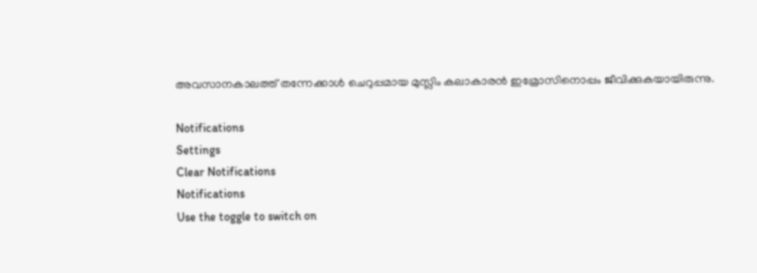അവസാനകാലത്ത് തന്നേക്കാള്‍ ചെറുപ്പമായ മുസ്ലിം കലാകാരന്‍ ഇമ്രോസിനൊപ്പം ജീവിക്കുകയായിരുന്നു.

Notifications
Settings
Clear Notifications
Notifications
Use the toggle to switch on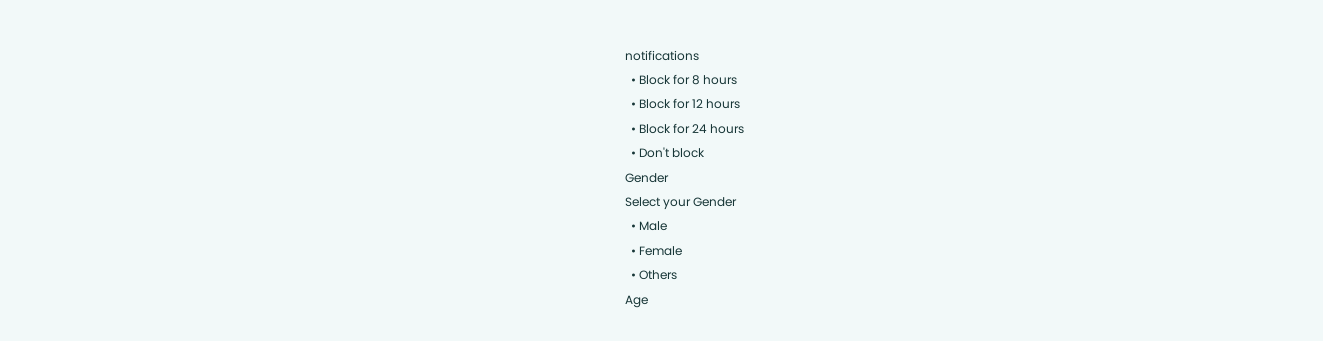notifications
  • Block for 8 hours
  • Block for 12 hours
  • Block for 24 hours
  • Don't block
Gender
Select your Gender
  • Male
  • Female
  • Others
Age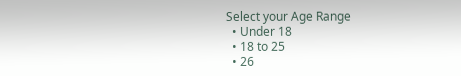Select your Age Range
  • Under 18
  • 18 to 25
  • 26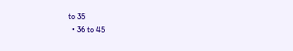to 35
  • 36 to 45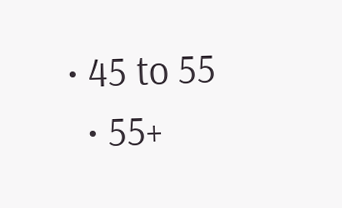• 45 to 55
  • 55+